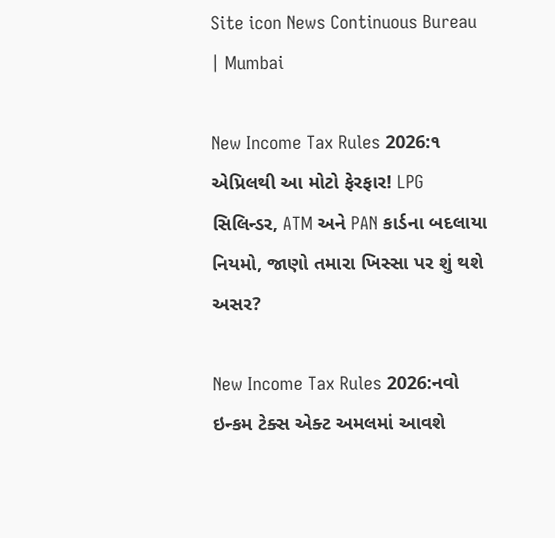Site icon News Continuous Bureau | Mumbai

New Income Tax Rules 2026:૧ એપ્રિલથી આ મોટો ફેરફાર! LPG સિલિન્ડર, ATM અને PAN કાર્ડના બદલાયા નિયમો, જાણો તમારા ખિસ્સા પર શું થશે અસર?

New Income Tax Rules 2026:નવો ઇન્કમ ટેક્સ એક્ટ અમલમાં આવશે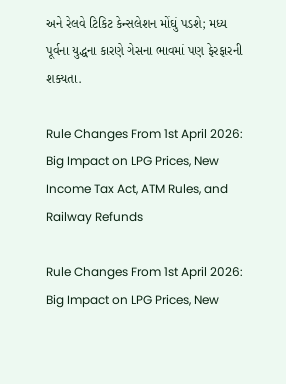અને રેલવે ટિકિટ કેન્સલેશન મોંઘું પડશે; મધ્ય પૂર્વના યુદ્ધના કારણે ગેસના ભાવમાં પણ ફેરફારની શક્યતા.

Rule Changes From 1st April 2026: Big Impact on LPG Prices, New Income Tax Act, ATM Rules, and Railway Refunds

Rule Changes From 1st April 2026: Big Impact on LPG Prices, New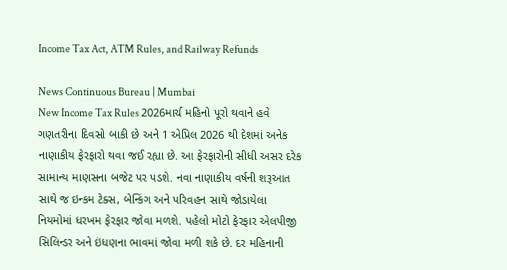Income Tax Act, ATM Rules, and Railway Refunds

News Continuous Bureau | Mumbai
New Income Tax Rules 2026માર્ચ મહિનો પૂરો થવાને હવે ગણતરીના દિવસો બાકી છે અને 1 એપ્રિલ 2026 થી દેશમાં અનેક નાણાકીય ફેરફારો થવા જઈ રહ્યા છે. આ ફેરફારોની સીધી અસર દરેક સામાન્ય માણસના બજેટ પર પડશે. નવા નાણાકીય વર્ષની શરૂઆત સાથે જ ઇન્કમ ટેક્સ, બેન્કિંગ અને પરિવહન સાથે જોડાયેલા નિયમોમાં ધરખમ ફેરફાર જોવા મળશે. પહેલો મોટો ફેરફાર એલપીજી સિલિન્ડર અને ઇંધણના ભાવમાં જોવા મળી શકે છે. દર મહિનાની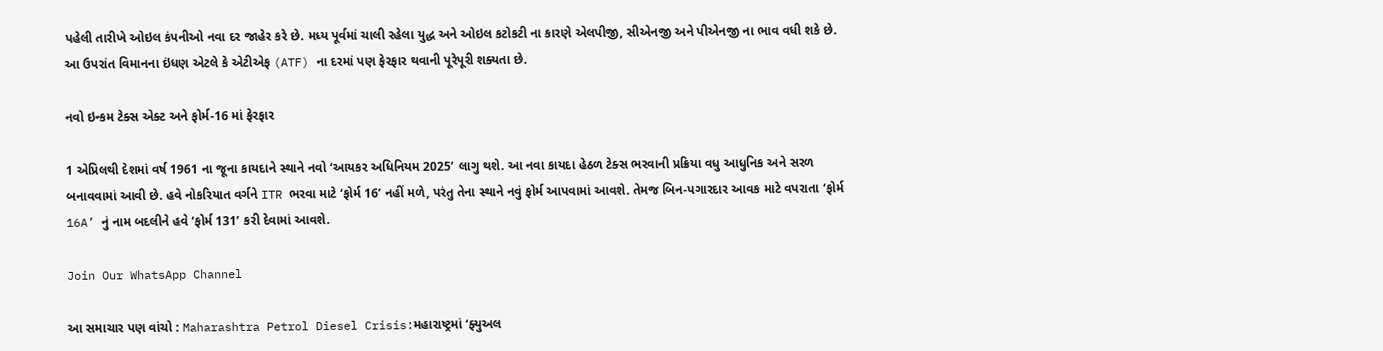પહેલી તારીખે ઓઇલ કંપનીઓ નવા દર જાહેર કરે છે. મધ્ય પૂર્વમાં ચાલી રહેલા યુદ્ધ અને ઓઇલ કટોકટી ના કારણે એલપીજી, સીએનજી અને પીએનજી ના ભાવ વધી શકે છે. આ ઉપરાંત વિમાનના ઇંધણ એટલે કે એટીએફ (ATF) ના દરમાં પણ ફેરફાર થવાની પૂરેપૂરી શક્યતા છે.

નવો ઇન્કમ ટેક્સ એક્ટ અને ફોર્મ-16 માં ફેરફાર

1 એપ્રિલથી દેશમાં વર્ષ 1961 ના જૂના કાયદાને સ્થાને નવો ‘આયકર અધિનિયમ 2025’ લાગુ થશે. આ નવા કાયદા હેઠળ ટેક્સ ભરવાની પ્રક્રિયા વધુ આધુનિક અને સરળ બનાવવામાં આવી છે. હવે નોકરિયાત વર્ગને ITR ભરવા માટે ‘ફોર્મ 16’ નહીં મળે, પરંતુ તેના સ્થાને નવું ફોર્મ આપવામાં આવશે. તેમજ બિન-પગારદાર આવક માટે વપરાતા ‘ફોર્મ 16A’ નું નામ બદલીને હવે ‘ફોર્મ 131’ કરી દેવામાં આવશે.

Join Our WhatsApp Channel

આ સમાચાર પણ વાંચો : Maharashtra Petrol Diesel Crisis:મહારાષ્ટ્રમાં ‘ફ્યુઅલ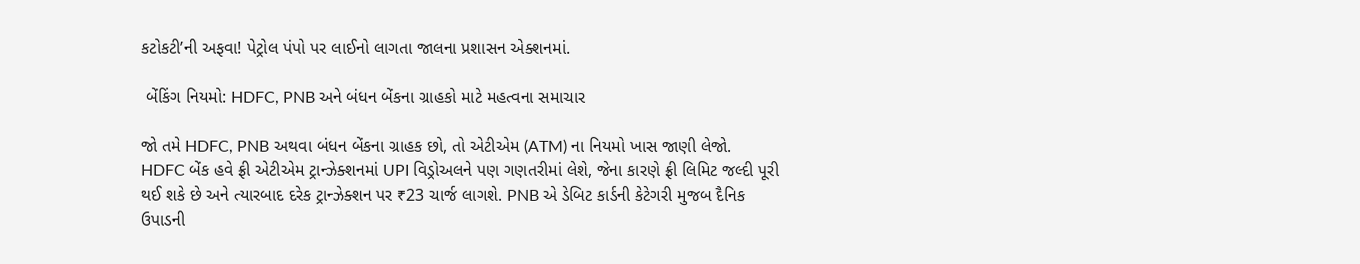કટોકટી’ની અફવા! પેટ્રોલ પંપો પર લાઈનો લાગતા જાલના પ્રશાસન એક્શનમાં.

 બેંકિંગ નિયમો: HDFC, PNB અને બંધન બેંકના ગ્રાહકો માટે મહત્વના સમાચાર

જો તમે HDFC, PNB અથવા બંધન બેંકના ગ્રાહક છો, તો એટીએમ (ATM) ના નિયમો ખાસ જાણી લેજો. HDFC બેંક હવે ફ્રી એટીએમ ટ્રાન્ઝેક્શનમાં UPI વિડ્રોઅલને પણ ગણતરીમાં લેશે, જેના કારણે ફ્રી લિમિટ જલ્દી પૂરી થઈ શકે છે અને ત્યારબાદ દરેક ટ્રાન્ઝેક્શન પર ₹23 ચાર્જ લાગશે. PNB એ ડેબિટ કાર્ડની કેટેગરી મુજબ દૈનિક ઉપાડની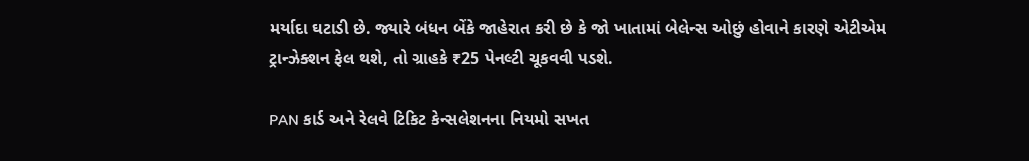મર્યાદા ઘટાડી છે. જ્યારે બંધન બેંકે જાહેરાત કરી છે કે જો ખાતામાં બેલેન્સ ઓછું હોવાને કારણે એટીએમ ટ્રાન્ઝેક્શન ફેલ થશે, તો ગ્રાહકે ₹25 પેનલ્ટી ચૂકવવી પડશે.

PAN કાર્ડ અને રેલવે ટિકિટ કેન્સલેશનના નિયમો સખત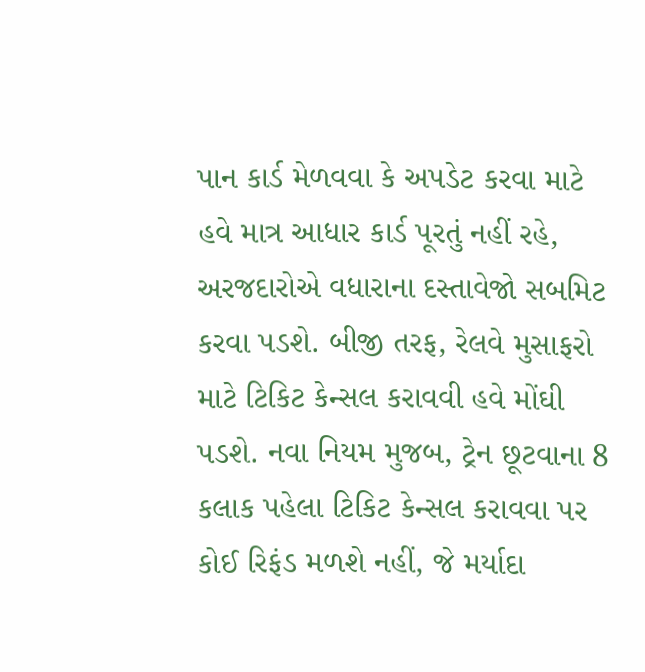પાન કાર્ડ મેળવવા કે અપડેટ કરવા માટે હવે માત્ર આધાર કાર્ડ પૂરતું નહીં રહે, અરજદારોએ વધારાના દસ્તાવેજો સબમિટ કરવા પડશે. બીજી તરફ, રેલવે મુસાફરો માટે ટિકિટ કેન્સલ કરાવવી હવે મોંઘી પડશે. નવા નિયમ મુજબ, ટ્રેન છૂટવાના 8 કલાક પહેલા ટિકિટ કેન્સલ કરાવવા પર કોઈ રિફંડ મળશે નહીં, જે મર્યાદા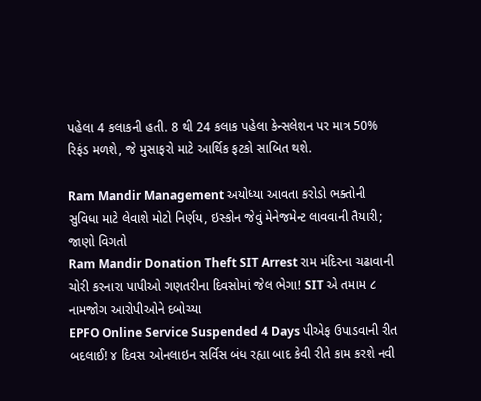પહેલા 4 કલાકની હતી. 8 થી 24 કલાક પહેલા કેન્સલેશન પર માત્ર 50% રિફંડ મળશે, જે મુસાફરો માટે આર્થિક ફટકો સાબિત થશે.

Ram Mandir Management અયોધ્યા આવતા કરોડો ભક્તોની સુવિધા માટે લેવાશે મોટો નિર્ણય, ઇસ્કોન જેવું મેનેજમેન્ટ લાવવાની તૈયારી; જાણો વિગતો
Ram Mandir Donation Theft SIT Arrest રામ મંદિરના ચઢાવાની ચોરી કરનારા પાપીઓ ગણતરીના દિવસોમાં જેલ ભેગા! SIT એ તમામ ૮ નામજોગ આરોપીઓને દબોચ્યા
EPFO Online Service Suspended 4 Days પીએફ ઉપાડવાની રીત બદલાઈ! ૪ દિવસ ઓનલાઇન સર્વિસ બંધ રહ્યા બાદ કેવી રીતે કામ કરશે નવી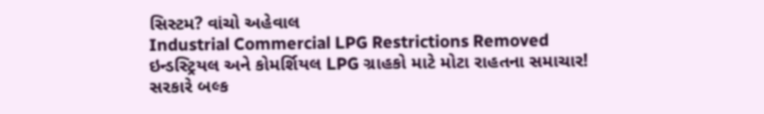સિસ્ટમ? વાંચો અહેવાલ
Industrial Commercial LPG Restrictions Removed ઇન્ડસ્ટ્રિયલ અને કોમર્શિયલ LPG ગ્રાહકો માટે મોટા રાહતના સમાચાર! સરકારે બલ્ક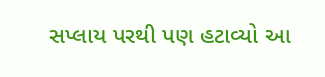સપ્લાય પરથી પણ હટાવ્યો આ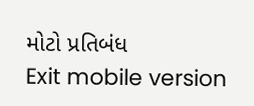મોટો પ્રતિબંધ
Exit mobile version